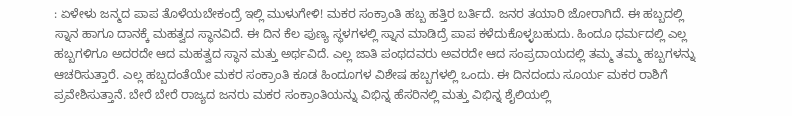: ಏಳೇಳು ಜನ್ಮದ ಪಾಪ ತೊಳೆಯಬೇಕಂದ್ರೆ ಇಲ್ಲಿ ಮುಳುಗೇಳಿ! ಮಕರ ಸಂಕ್ರಾಂತಿ ಹಬ್ಬ ಹತ್ತಿರ ಬರ್ತಿದೆ. ಜನರ ತಯಾರಿ ಜೋರಾಗಿದೆ. ಈ ಹಬ್ಬದಲ್ಲಿ ಸ್ನಾನ ಹಾಗೂ ದಾನಕ್ಕೆ ಮಹತ್ವದ ಸ್ಥಾನವಿದೆ. ಈ ದಿನ ಕೆಲ ಪುಣ್ಯ ಸ್ಥಳಗಳಲ್ಲಿ ಸ್ನಾನ ಮಾಡಿದ್ರೆ ಪಾಪ ಕಳೆದುಕೊಳ್ಳಬಹುದು. ಹಿಂದೂ ಧರ್ಮದಲ್ಲಿ ಎಲ್ಲ ಹಬ್ಬಗಳಿಗೂ ಅದರದೇ ಆದ ಮಹತ್ವದ ಸ್ಥಾನ ಮತ್ತು ಅರ್ಥವಿದೆ. ಎಲ್ಲ ಜಾತಿ ಪಂಥದವರು ಅವರದೇ ಆದ ಸಂಪ್ರದಾಯದಲ್ಲಿ ತಮ್ಮ ತಮ್ಮ ಹಬ್ಬಗಳನ್ನು ಆಚರಿಸುತ್ತಾರೆ. ಎಲ್ಲ ಹಬ್ಬದಂತೆಯೇ ಮಕರ ಸಂಕ್ರಾಂತಿ ಕೂಡ ಹಿಂದೂಗಳ ವಿಶೇಷ ಹಬ್ಬಗಳಲ್ಲಿ ಒಂದು. ಈ ದಿನದಂದು ಸೂರ್ಯ ಮಕರ ರಾಶಿಗೆ ಪ್ರವೇಶಿಸುತ್ತಾನೆ. ಬೇರೆ ಬೇರೆ ರಾಜ್ಯದ ಜನರು ಮಕರ ಸಂಕ್ರಾಂತಿಯನ್ನು ವಿಭಿನ್ನ ಹೆಸರಿನಲ್ಲಿ ಮತ್ತು ವಿಭಿನ್ನ ಶೈಲಿಯಲ್ಲಿ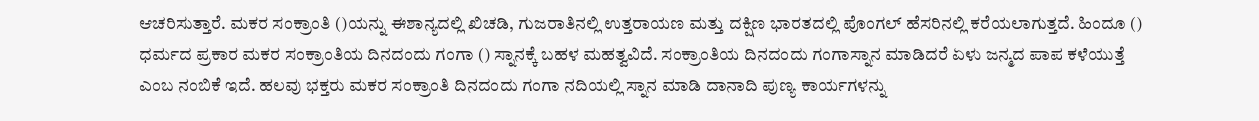ಆಚರಿಸುತ್ತಾರೆ. ಮಕರ ಸಂಕ್ರಾಂತಿ ()ಯನ್ನು ಈಶಾನ್ಯದಲ್ಲಿ ಖಿಚಡಿ, ಗುಜರಾತಿನಲ್ಲಿ ಉತ್ತರಾಯಣ ಮತ್ತು ದಕ್ಷಿಣ ಭಾರತದಲ್ಲಿ ಪೊಂಗಲ್ ಹೆಸರಿನಲ್ಲಿ ಕರೆಯಲಾಗುತ್ತದೆ. ಹಿಂದೂ () ಧರ್ಮದ ಪ್ರಕಾರ ಮಕರ ಸಂಕ್ರಾಂತಿಯ ದಿನದಂದು ಗಂಗಾ () ಸ್ನಾನಕ್ಕೆ ಬಹಳ ಮಹತ್ವವಿದೆ. ಸಂಕ್ರಾಂತಿಯ ದಿನದಂದು ಗಂಗಾಸ್ನಾನ ಮಾಡಿದರೆ ಏಳು ಜನ್ಮದ ಪಾಪ ಕಳೆಯುತ್ತೆ ಎಂಬ ನಂಬಿಕೆ ಇದೆ. ಹಲವು ಭಕ್ತರು ಮಕರ ಸಂಕ್ರಾಂತಿ ದಿನದಂದು ಗಂಗಾ ನದಿಯಲ್ಲಿ ಸ್ನಾನ ಮಾಡಿ ದಾನಾದಿ ಪುಣ್ಯ ಕಾರ್ಯಗಳನ್ನು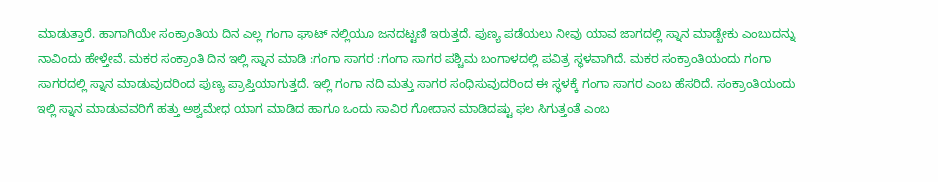ಮಾಡುತ್ತಾರೆ. ಹಾಗಾಗಿಯೇ ಸಂಕ್ರಾಂತಿಯ ದಿನ ಎಲ್ಲ ಗಂಗಾ ಘಾಟ್ ನಲ್ಲಿಯೂ ಜನದಟ್ಟಣಿ ಇರುತ್ತದೆ. ಪುಣ್ಯ ಪಡೆಯಲು ನೀವು ಯಾವ ಜಾಗದಲ್ಲಿ ಸ್ನಾನ ಮಾಡ್ಬೇಕು ಎಂಬುದನ್ನು ನಾವಿಂದು ಹೇಳ್ತೇವೆ. ಮಕರ ಸಂಕ್ರಾಂತಿ ದಿನ ಇಲ್ಲಿ ಸ್ನಾನ ಮಾಡಿ :ಗಂಗಾ ಸಾಗರ :ಗಂಗಾ ಸಾಗರ ಪಶ್ಚಿಮ ಬಂಗಾಳದಲ್ಲಿ ಪವಿತ್ರ ಸ್ಥಳವಾಗಿದೆ. ಮಕರ ಸಂಕ್ರಾಂತಿಯಂದು ಗಂಗಾ ಸಾಗರದಲ್ಲಿ ಸ್ನಾನ ಮಾಡುವುದರಿಂದ ಪುಣ್ಯ ಪ್ರಾಪ್ತಿಯಾಗುತ್ತದೆ. ಇಲ್ಲಿ ಗಂಗಾ ನದಿ ಮತ್ತು ಸಾಗರ ಸಂಧಿಸುವುದರಿಂದ ಈ ಸ್ಥಳಕ್ಕೆ ಗಂಗಾ ಸಾಗರ ಎಂಬ ಹೆಸರಿದೆ. ಸಂಕ್ರಾಂತಿಯಂದು ಇಲ್ಲಿ ಸ್ನಾನ ಮಾಡುವವರಿಗೆ ಹತ್ತು ಅಶ್ವಮೇಧ ಯಾಗ ಮಾಡಿದ ಹಾಗೂ ಒಂದು ಸಾವಿರ ಗೋದಾನ ಮಾಡಿದಷ್ಟು ಫಲ ಸಿಗುತ್ತಂತೆ ಎಂಬ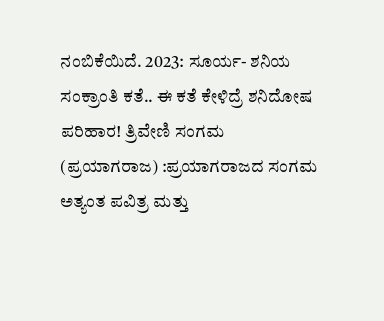ನಂಬಿಕೆಯಿದೆ. 2023: ಸೂರ್ಯ- ಶನಿಯ ಸಂಕ್ರಾಂತಿ ಕತೆ.. ಈ ಕತೆ ಕೇಳಿದ್ರೆ ಶನಿದೋಷ ಪರಿಹಾರ! ತ್ರಿವೇಣಿ ಸಂಗಮ (ಪ್ರಯಾಗರಾಜ) :ಪ್ರಯಾಗರಾಜದ ಸಂಗಮ ಅತ್ಯಂತ ಪವಿತ್ರ ಮತ್ತು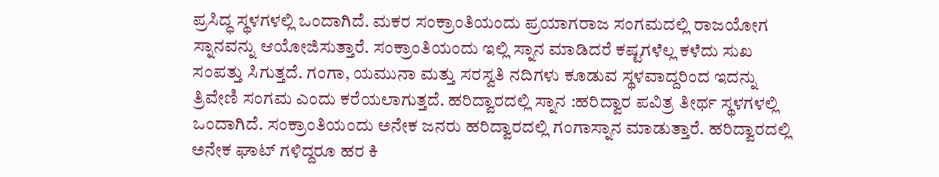ಪ್ರಸಿದ್ಧ ಸ್ಥಳಗಳಲ್ಲಿ ಒಂದಾಗಿದೆ. ಮಕರ ಸಂಕ್ರಾಂತಿಯಂದು ಪ್ರಯಾಗರಾಜ ಸಂಗಮದಲ್ಲಿ ರಾಜಯೋಗ ಸ್ನಾನವನ್ನು ಆಯೋಜಿಸುತ್ತಾರೆ. ಸಂಕ್ರಾಂತಿಯಂದು ಇಲ್ಲಿ ಸ್ನಾನ ಮಾಡಿದರೆ ಕಷ್ಟಗಳೆಲ್ಲ ಕಳೆದು ಸುಖ ಸಂಪತ್ತು ಸಿಗುತ್ತದೆ. ಗಂಗಾ, ಯಮುನಾ ಮತ್ತು ಸರಸ್ವತಿ ನದಿಗಳು ಕೂಡುವ ಸ್ಥಳವಾದ್ದರಿಂದ ಇದನ್ನು ತ್ರಿವೇಣಿ ಸಂಗಮ ಎಂದು ಕರೆಯಲಾಗುತ್ತದೆ. ಹರಿದ್ವಾರದಲ್ಲಿ ಸ್ನಾನ :ಹರಿದ್ವಾರ ಪವಿತ್ರ ತೀರ್ಥ ಸ್ಥಳಗಳಲ್ಲಿ ಒಂದಾಗಿದೆ. ಸಂಕ್ರಾಂತಿಯಂದು ಅನೇಕ ಜನರು ಹರಿದ್ವಾರದಲ್ಲಿ ಗಂಗಾಸ್ನಾನ ಮಾಡುತ್ತಾರೆ. ಹರಿದ್ವಾರದಲ್ಲಿ ಅನೇಕ ಘಾಟ್ ಗಳಿದ್ದರೂ ಹರ ಕಿ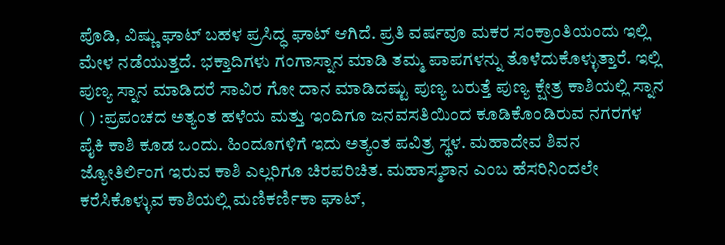ಪೊಡಿ, ವಿಷ್ಣು ಘಾಟ್ ಬಹಳ ಪ್ರಸಿದ್ಧ ಘಾಟ್ ಆಗಿದೆ. ಪ್ರತಿ ವರ್ಷವೂ ಮಕರ ಸಂಕ್ರಾಂತಿಯಂದು ಇಲ್ಲಿ ಮೇಳ ನಡೆಯುತ್ತದೆ. ಭಕ್ತಾದಿಗಳು ಗಂಗಾಸ್ನಾನ ಮಾಡಿ ತಮ್ಮ ಪಾಪಗಳನ್ನು ತೊಳೆದುಕೊಳ್ಳುತ್ತಾರೆ. ಇಲ್ಲಿ ಪುಣ್ಯ ಸ್ನಾನ ಮಾಡಿದರೆ ಸಾವಿರ ಗೋ ದಾನ ಮಾಡಿದಷ್ಟು ಪುಣ್ಯ ಬರುತ್ತೆ ಪುಣ್ಯ ಕ್ಷೇತ್ರ ಕಾಶಿಯಲ್ಲಿ ಸ್ನಾನ ( ) :ಪ್ರಪಂಚದ ಅತ್ಯಂತ ಹಳೆಯ ಮತ್ತು ಇಂದಿಗೂ ಜನವಸತಿಯಿಂದ ಕೂಡಿಕೊಂಡಿರುವ ನಗರಗಳ ಪೈಕಿ ಕಾಶಿ ಕೂಡ ಒಂದು. ಹಿಂದೂಗಳಿಗೆ ಇದು ಅತ್ಯಂತ ಪವಿತ್ರ ಸ್ಥಳ. ಮಹಾದೇವ ಶಿವನ ಜ್ಯೋತಿರ್ಲಿಂಗ ಇರುವ ಕಾಶಿ ಎಲ್ಲರಿಗೂ ಚಿರಪರಿಚಿತ. ಮಹಾಸ್ಮಶಾನ ಎಂಬ ಹೆಸರಿನಿಂದಲೇ ಕರೆಸಿಕೊಳ್ಳುವ ಕಾಶಿಯಲ್ಲಿ ಮಣಿಕರ್ಣಿಕಾ ಘಾಟ್,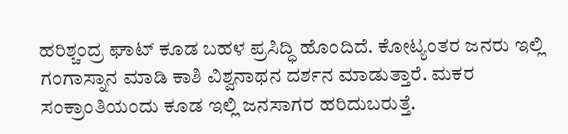ಹರಿಶ್ಚಂದ್ರ ಘಾಟ್ ಕೂಡ ಬಹಳ ಪ್ರಸಿದ್ಧಿ ಹೊಂದಿದೆ. ಕೋಟ್ಯಂತರ ಜನರು ಇಲ್ಲಿ ಗಂಗಾಸ್ನಾನ ಮಾಡಿ ಕಾಶಿ ವಿಶ್ವನಾಥನ ದರ್ಶನ ಮಾಡುತ್ತಾರೆ. ಮಕರ ಸಂಕ್ರಾಂತಿಯಂದು ಕೂಡ ಇಲ್ಲಿ ಜನಸಾಗರ ಹರಿದುಬರುತ್ತೆ.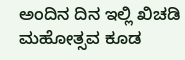ಅಂದಿನ ದಿನ ಇಲ್ಲಿ ಖಿಚಡಿ ಮಹೋತ್ಸವ ಕೂಡ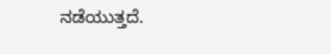ನಡೆಯುತ್ತದೆ.